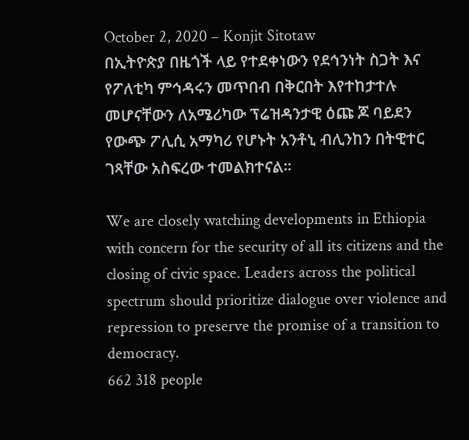October 2, 2020 – Konjit Sitotaw
በኢትዮጵያ በዜጎች ላይ የተደቀነውን የደኅንነት ስጋት እና የፖለቲካ ምኅዳሩን መጥበብ በቅርበት እየተከታተሉ መሆናቸውን ለአሜሪካው ፕሬዝዳንታዊ ዕጩ ጆ ባይደን የውጭ ፖሊሲ አማካሪ የሆኑት አንቶኒ ብሊንከን በትዊተር ገጻቸው አስፍረው ተመልክተናል።

We are closely watching developments in Ethiopia with concern for the security of all its citizens and the closing of civic space. Leaders across the political spectrum should prioritize dialogue over violence and repression to preserve the promise of a transition to democracy.
662 318 people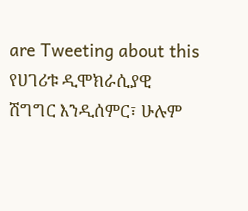are Tweeting about this
የሀገሪቱ ዲሞክራሲያዊ ሽግግር እንዲሰምር፣ ሁሉም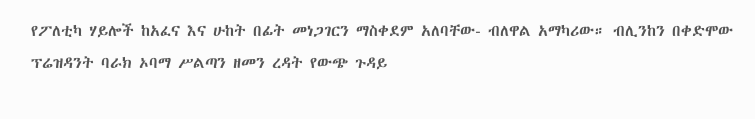የፖለቲካ ሃይሎች ከአፈና እና ሁከት በፊት መነጋገርን ማስቀደም አለባቸው- ብለዋል አማካሪው። ብሊንከን በቀድሞው ፕሬዝዳንት ባራክ ኦባማ ሥልጣን ዘመን ረዳት የውጭ ጉዳይ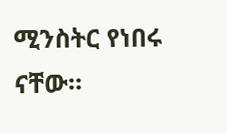ሚንስትር የነበሩ ናቸው።